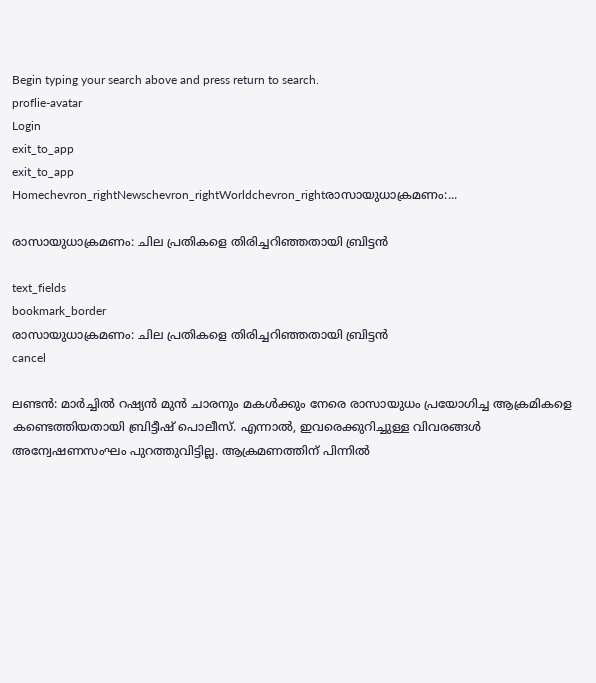Begin typing your search above and press return to search.
proflie-avatar
Login
exit_to_app
exit_to_app
Homechevron_rightNewschevron_rightWorldchevron_rightരാസായുധാക്രമണം:...

രാസായുധാക്രമണം: ചില പ്രതികളെ തിരിച്ചറിഞ്ഞതായി ബ്രിട്ടൻ

text_fields
bookmark_border
രാസായുധാക്രമണം: ചില പ്രതികളെ തിരിച്ചറിഞ്ഞതായി ബ്രിട്ടൻ
cancel

ലണ്ടൻ: മാർച്ചിൽ റഷ്യൻ മുൻ ചാരനും മകൾക്കും നേരെ രാസായുധം പ്രയോഗിച്ച ആക്രമികളെ കണ്ടെത്തിയതായി ബ്രിട്ടീഷ് പൊലീസ്. എന്നാൽ, ഇവരെക്കുറിച്ചുള്ള വിവരങ്ങൾ അന്വേഷണസംഘം പുറത്തുവിട്ടില്ല. ആക്രമണത്തിന് പിന്നിൽ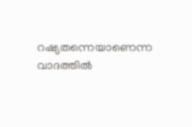റഷ്യതന്നെയാണെന്ന വാദത്തിൽ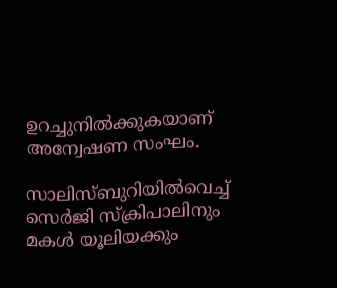ഉറച്ചുനിൽക്കുകയാണ് അന്വേഷണ സംഘം.

സാലിസ്ബുറിയിൽവെച്ച് സെർജി സ്ക്രിപാലിനും മകൾ യൂലിയക്കും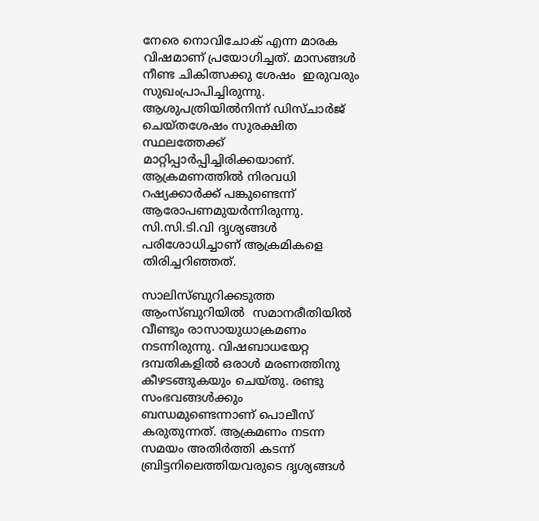നേരെ നൊവിചോക് എന്ന മാരക വിഷമാണ് പ്രയോഗിച്ചത്. മാസങ്ങൾ നീണ്ട ചികിത്സക്കു ശേഷം  ഇരുവരും സുഖംപ്രാപിച്ചിരുന്നു. ആശുപത്രിയിൽനിന്ന് ഡിസ്ചാർജ് ചെയ്തശേഷം സുരക്ഷിത സ്ഥലത്തേക്ക് മാറ്റിപ്പാർപ്പിച്ചിരിക്കയാണ്. ആക്രമണത്തിൽ നിരവധി  റഷ്യക്കാർക്ക് പങ്കുണ്ടെന്ന് ആരോപണമുയർന്നിരുന്നു. സി.സി.ടി.വി ദൃശ്യങ്ങൾ പരിശോധിച്ചാണ് ആക്രമികളെ തിരിച്ചറിഞ്ഞത്.

സാലിസ്ബുറിക്കടുത്ത ആംസ്ബുറിയിൽ  സമാനരീതിയിൽ വീണ്ടും രാസായുധാക്രമണം നടന്നിരുന്നു. വിഷബാധയേറ്റ ദമ്പതികളിൽ ഒരാൾ മരണത്തിനു കീഴടങ്ങുകയും ചെയ്തു. രണ്ടു  സംഭവങ്ങൾക്കും ബന്ധമുണ്ടെന്നാണ് പൊലീസ് കരുതുന്നത്. ആക്രമണം നടന്ന സമയം അതിർത്തി കടന്ന് ബ്രിട്ടനിലെത്തിയവരുടെ ദൃശ്യങ്ങൾ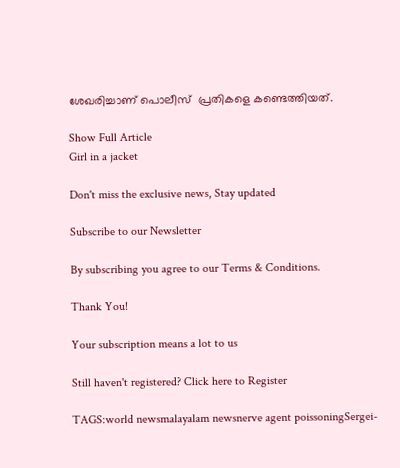ശേഖരിച്ചാണ് പൊലീസ്  പ്രതികളെ കണ്ടെത്തിയത്.

Show Full Article
Girl in a jacket

Don't miss the exclusive news, Stay updated

Subscribe to our Newsletter

By subscribing you agree to our Terms & Conditions.

Thank You!

Your subscription means a lot to us

Still haven't registered? Click here to Register

TAGS:world newsmalayalam newsnerve agent poissoningSergei-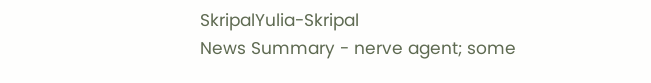SkripalYulia-Skripal
News Summary - nerve agent; some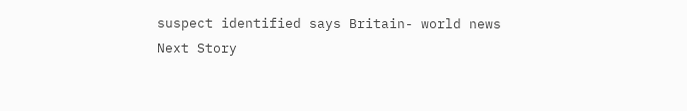suspect identified says Britain- world news
Next Story